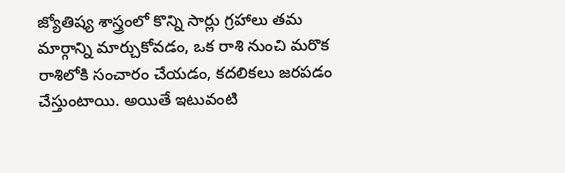జ్యోతిష్య శాస్త్రంలో కొన్ని సార్లు గ్రహాలు తమ మార్గాన్ని మార్చుకోవడం, ఒక రాశి నుంచి మరొక రాశిలోకి సంచారం చేయడం, కదలికలు జరపడం చేస్తుంటాయి. అయితే ఇటువంటి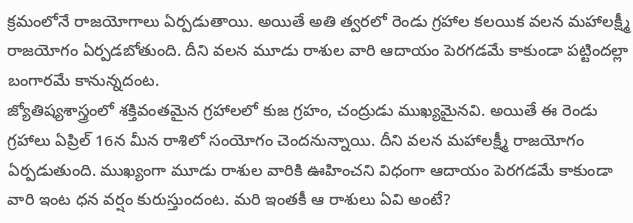క్రమంలోనే రాజయోగాలు ఏర్పడుతాయి. అయితే అతి త్వరలో రెండు గ్రహాల కలయిక వలన మహాలక్ష్మీ రాజయోగం ఏర్పడబోతుంది. దీని వలన మూడు రాశుల వారి ఆదాయం పెరగడమే కాకుండా పట్టిందల్లా బంగారమే కానున్నదంట.
జ్యోతిష్యశాస్త్రంలో శక్తివంతమైన గ్రహాలలో కుజ గ్రహం, చంద్రుడు ముఖ్యమైనవి. అయితే ఈ రెండు గ్రహాలు ఏప్రిల్ 16న మీన రాశిలో సంయోగం చెందనున్నాయి. దీని వలన మహాలక్ష్మీ రాజయోగం ఏర్పడుతుంది. ముఖ్యంగా మూడు రాశుల వారికి ఊహించని విధంగా ఆదాయం పెరగడమే కాకుండా వారి ఇంట ధన వర్షం కురుస్తుందంట. మరి ఇంతకీ ఆ రాశులు ఏవి అంటే?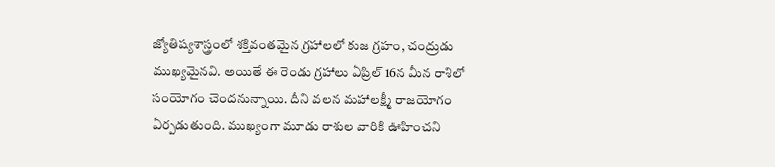జ్యోతిష్యశాస్త్రంలో శక్తివంతమైన గ్రహాలలో కుజ గ్రహం, చంద్రుడు ముఖ్యమైనవి. అయితే ఈ రెండు గ్రహాలు ఏప్రిల్ 16న మీన రాశిలో సంయోగం చెందనున్నాయి. దీని వలన మహాలక్ష్మీ రాజయోగం ఏర్పడుతుంది. ముఖ్యంగా మూడు రాశుల వారికి ఊహించని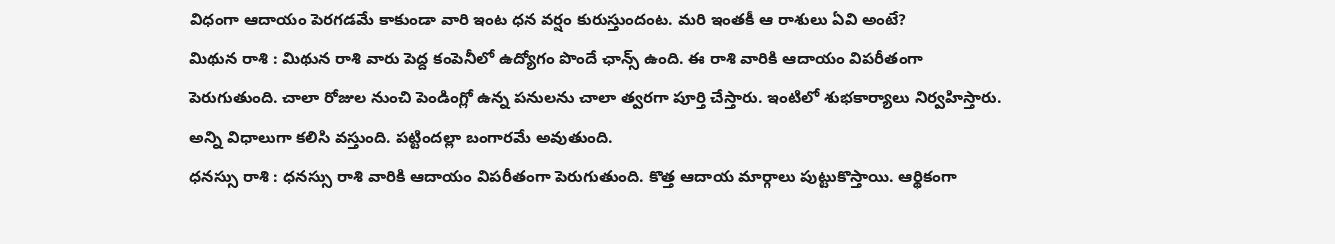విధంగా ఆదాయం పెరగడమే కాకుండా వారి ఇంట ధన వర్షం కురుస్తుందంట. మరి ఇంతకీ ఆ రాశులు ఏవి అంటే?
మిథున రాశి : మిథున రాశి వారు పెద్ద కంపెనీలో ఉద్యోగం పొందే ఛాన్స్ ఉంది. ఈ రాశి వారికి ఆదాయం విపరీతంగా పెరుగుతుంది. చాలా రోజుల నుంచి పెండింగ్లో ఉన్న పనులను చాలా త్వరగా పూర్తి చేస్తారు. ఇంటిలో శుభకార్యాలు నిర్వహిస్తారు. అన్ని విధాలుగా కలిసి వస్తుంది. పట్టిందల్లా బంగారమే అవుతుంది.
ధనస్సు రాశి : ధనస్సు రాశి వారికి ఆదాయం విపరీతంగా పెరుగుతుంది. కొత్త ఆదాయ మార్గాలు పుట్టుకొస్తాయి. ఆర్థికంగా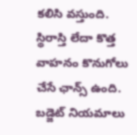కలిసి వస్తుంది. స్థిరాస్తి లేదా కొత్త వాహనం కొనుగోలు చేసే ఛాన్స్ ఉంది. బడ్జెట్ నియమాలు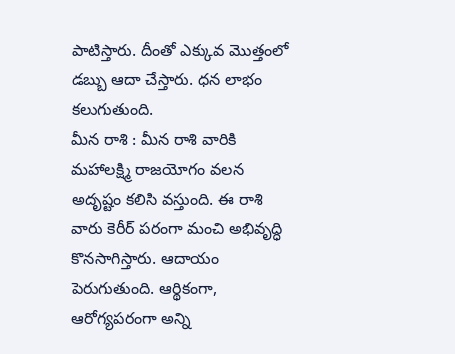పాటిస్తారు. దీంతో ఎక్కువ మొత్తంలో డబ్బు ఆదా చేస్తారు. ధన లాభం కలుగుతుంది.
మీన రాశి : మీన రాశి వారికి మహాలక్ష్మి రాజయోగం వలన అదృష్టం కలిసి వస్తుంది. ఈ రాశి వారు కెరీర్ పరంగా మంచి అభివృద్ధి కొనసాగిస్తారు. ఆదాయం పెరుగుతుంది. ఆర్థికంగా, ఆరోగ్యపరంగా అన్ని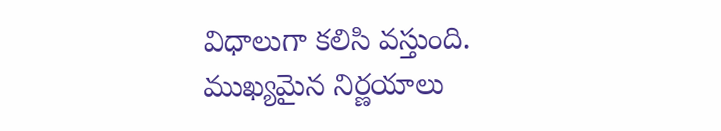విధాలుగా కలిసి వస్తుంది. ముఖ్యమైన నిర్ణయాలు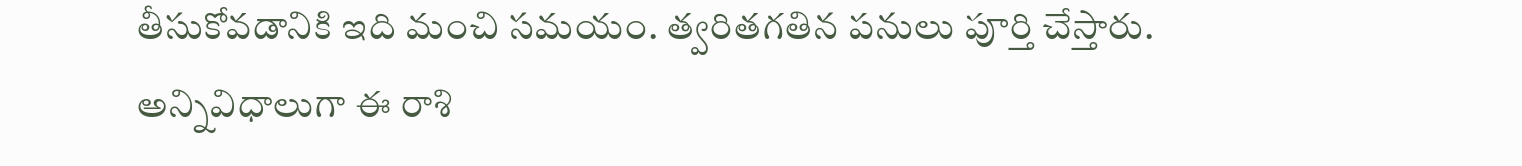తీసుకోవడానికి ఇది మంచి సమయం. త్వరితగతిన పనులు పూర్తి చేస్తారు. అన్నివిధాలుగా ఈ రాశి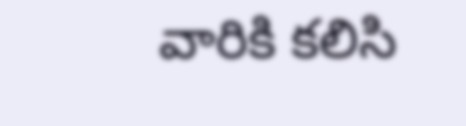వారికి కలిసి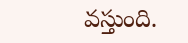వస్తుంది.